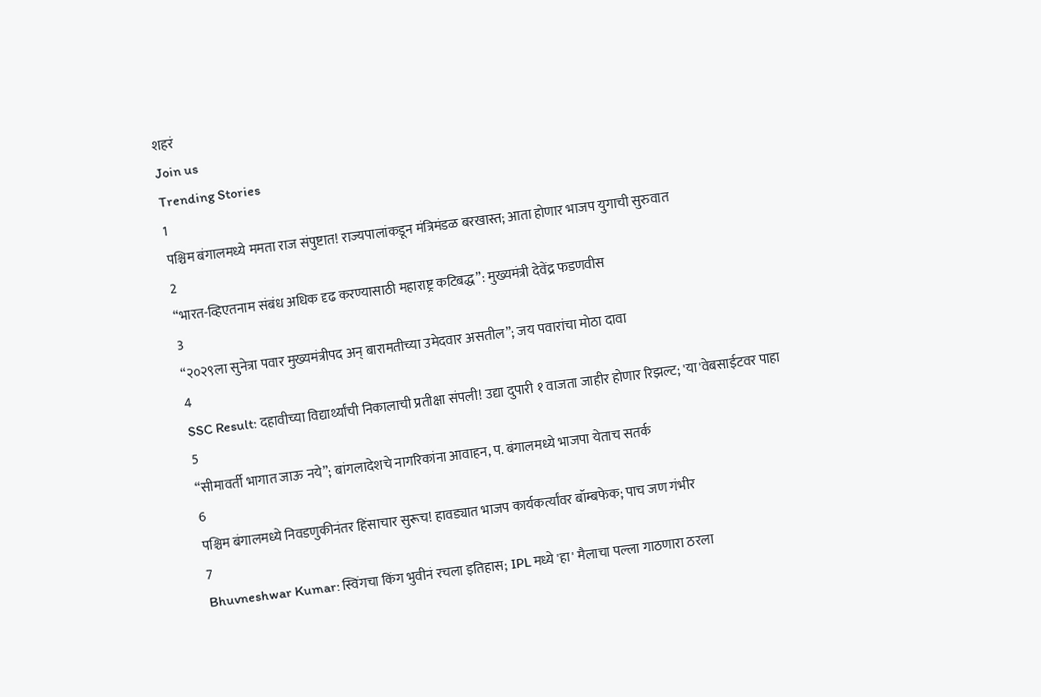शहरं
Join us
Trending Stories
1
पश्चिम बंगालमध्ये ममता राज संपुष्टात! राज्यपालांकडून मंत्रिमंडळ बरखास्त; आता होणार भाजप युगाची सुरुवात
2
“भारत-व्हिएतनाम संबंध अधिक दृढ करण्यासाठी महाराष्ट्र कटिबद्ध”: मुख्यमंत्री देवेंद्र फडणवीस
3
“२०२९ला सुनेत्रा पवार मुख्यमंत्रीपद अन् बारामतीच्या उमेदवार असतील”; जय पवारांचा मोठा दावा
4
SSC Result: दहावीच्या विद्यार्थ्यांची निकालाची प्रतीक्षा संपली! उद्या दुपारी १ वाजता जाहीर होणार रिझल्ट; 'या'वेबसाईटवर पाहा
5
“सीमावर्ती भागात जाऊ नये”; बांगलादेशचे नागरिकांना आवाहन, प. बंगालमध्ये भाजपा येताच सतर्क
6
पश्चिम बंगालमध्ये निवडणुकीनंतर हिंसाचार सुरूच! हावड्यात भाजप कार्यकर्त्यांवर बॉम्बफेक; पाच जण गंभीर
7
Bhuvneshwar Kumar: स्विंगचा किंग भुवीनं रचला इतिहास; IPL मध्ये 'हा' मैलाचा पल्ला गाठणारा ठरला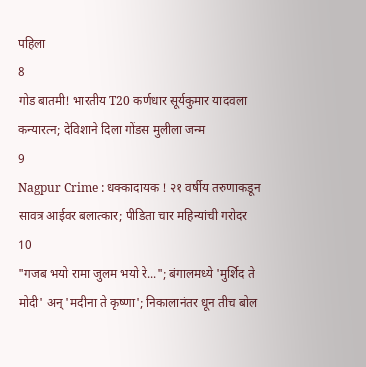पहिला
8
गोड बातमी! भारतीय T20 कर्णधार सूर्यकुमार यादवला कन्यारत्न; देविशाने दिला गोंडस मुलीला जन्म
9
Nagpur Crime : धक्कादायक ! २१ वर्षीय तरुणाकडून सावत्र आईवर बलात्कार; पीडिता चार महिन्यांची गरोदर
10
"गजब भयो रामा जुलम भयो रे..."; बंगालमध्ये 'मुर्शिद ते मोदी' अन् 'मदीना ते कृष्णा'; निकालानंतर धून तीच बोल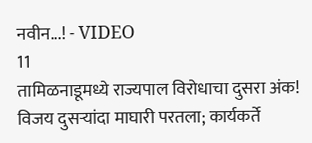नवीन...! - VIDEO
11
तामिळनाडूमध्ये राज्यपाल विरोधाचा दुसरा अंक! विजय दुसऱ्यांदा माघारी परतला; कार्यकर्ते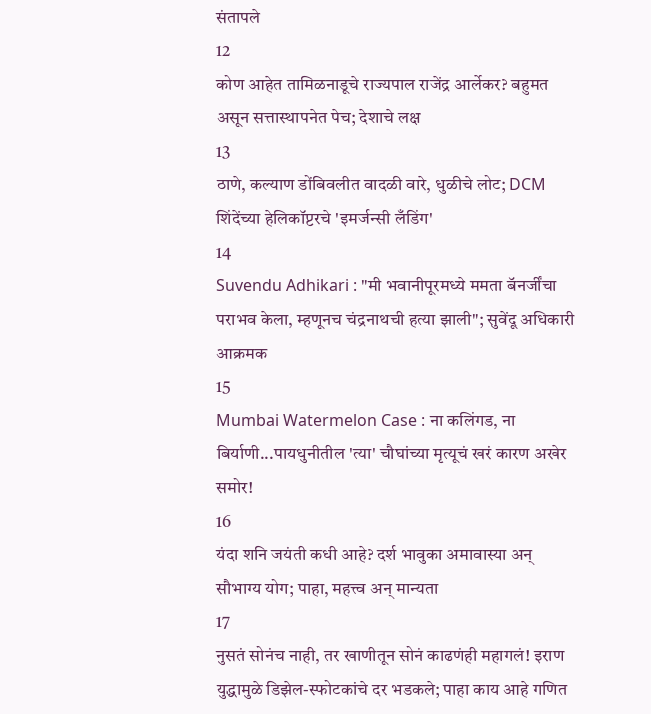संतापले
12
कोण आहेत तामिळनाडूचे राज्यपाल राजेंद्र आर्लेकर? बहुमत असून सत्तास्थापनेत पेच; देशाचे लक्ष
13
ठाणे, कल्याण डोंबिवलीत वादळी वारे, धुळीचे लोट; DCM शिंदेंच्या हेलिकॉप्टरचे 'इमर्जन्सी लँडिंग'
14
Suvendu Adhikari : "मी भवानीपूरमध्ये ममता बॅनर्जींचा पराभव केला, म्हणूनच चंद्रनाथची हत्या झाली"; सुवेंदू अधिकारी आक्रमक
15
Mumbai Watermelon Case : ना कलिंगड, ना बिर्याणी...पायधुनीतील 'त्या' चौघांच्या मृत्यूचं खरं कारण अखेर समोर!
16
यंदा शनि जयंती कधी आहे? दर्श भावुका अमावास्या अन् सौभाग्य योग; पाहा, महत्त्व अन् मान्यता
17
नुसतं सोनंच नाही, तर खाणीतून सोनं काढणंही महागलं! इराण युद्धामुळे डिझेल-स्फोटकांचे दर भडकले; पाहा काय आहे गणित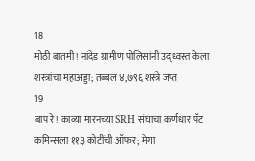18
मोठी बातमी! नांदेड ग्रामीण पोलिसांनी उद्ध्वस्त केला शस्त्रांचा महाअड्डा; तब्बल ४,७९६ शस्त्रे जप्त
19
बाप रे! काव्या मारनच्या SRH संघाचा कर्णधार पॅट कमिन्सला ११३ कोटींची ऑफर; मेगा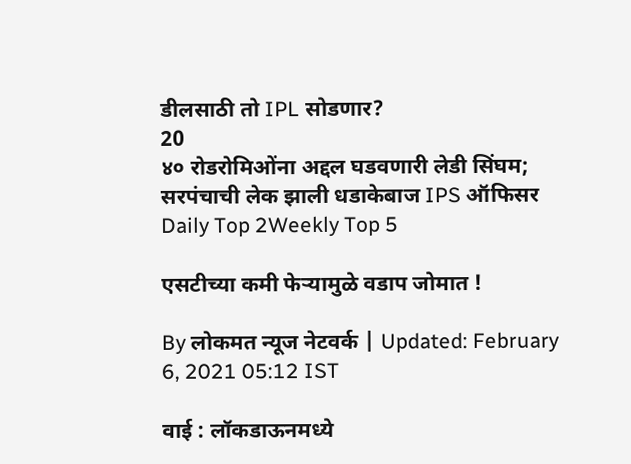डीलसाठी तो IPL सोडणार?
20
४० रोडरोमिओंना अद्दल घडवणारी लेडी सिंघम; सरपंचाची लेक झाली धडाकेबाज IPS ऑफिसर
Daily Top 2Weekly Top 5

एसटीच्या कमी फेऱ्यामुळे वडाप जोमात !

By लोकमत न्यूज नेटवर्क | Updated: February 6, 2021 05:12 IST

वाई : लॉकडाऊनमध्ये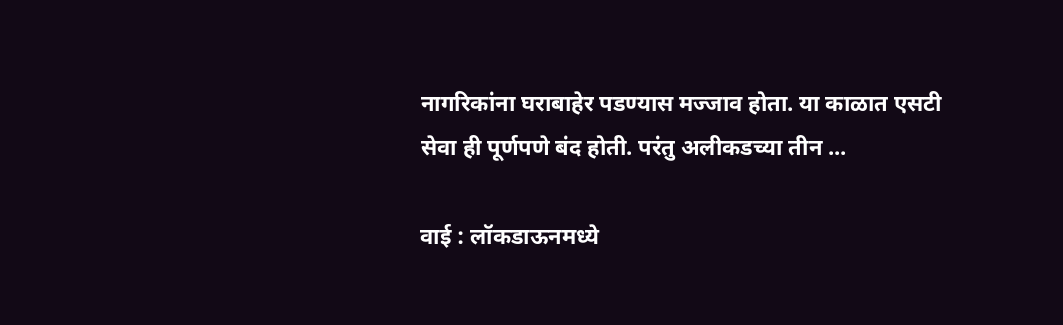नागरिकांना घराबाहेर पडण्यास मज्जाव होता. या काळात एसटी सेवा ही पूर्णपणे बंद होती. परंतु अलीकडच्या तीन ...

वाई : लॉकडाऊनमध्ये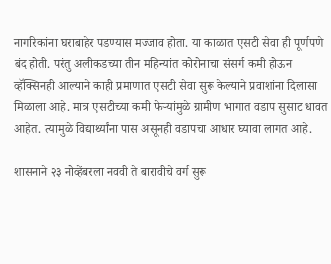नागरिकांना घराबाहेर पडण्यास मज्जाव होता. या काळात एसटी सेवा ही पूर्णपणे बंद होती. परंतु अलीकडच्या तीन महिन्यांत कोरोनाचा संसर्ग कमी होऊन व्हॅक्सिनही आल्याने काही प्रमाणात एसटी सेवा सुरू केल्याने प्रवाशांना दिलासा मिळाला आहे. मात्र एसटीच्या कमी फेऱ्यांमुळे ग्रामीण भागात वडाप सुसाट धावत आहेत. त्यामुळे विद्यार्थ्यांना पास असूनही वडापचा आधार घ्यावा लागत आहे.

शासनाने २३ नोव्हेंबरला नववी ते बारावीचे वर्ग सुरू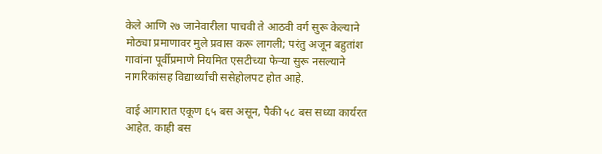केले आणि २७ जानेवारीला पाचवी ते आठवी वर्ग सुरू केल्याने मोठ्या प्रमाणावर मुले प्रवास करू लागली; परंतु अजून बहुतांश गावांना पूर्वीप्रमाणे नियमित एसटीच्या फेऱ्या सुरू नसल्याने नागरिकांसह विद्यार्थ्यांची ससेहोलपट होत आहे.

वाई आगारात एकूण ६५ बस असून, पैकी ५८ बस सध्या कार्यरत आहेत. काही बस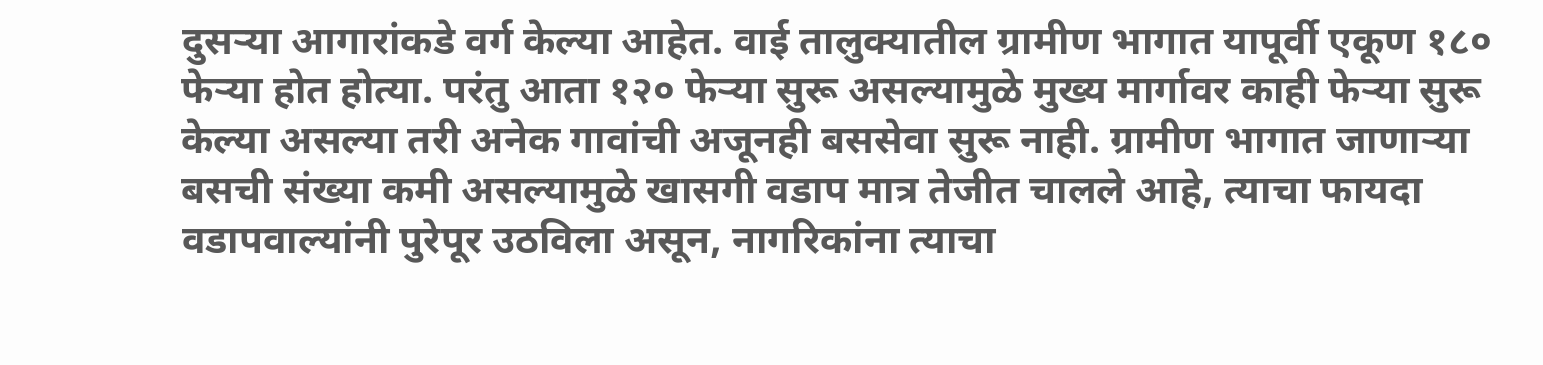दुसऱ्या आगारांकडे वर्ग केल्या आहेत. वाई तालुक्यातील ग्रामीण भागात यापूर्वी एकूण १८० फेऱ्या होत होत्या. परंतु आता १२० फेऱ्या सुरू असल्यामुळे मुख्य मार्गावर काही फेऱ्या सुरू केल्या असल्या तरी अनेक गावांची अजूनही बससेवा सुरू नाही. ग्रामीण भागात जाणाऱ्या बसची संख्या कमी असल्यामुळे खासगी वडाप मात्र तेजीत चालले आहे, त्याचा फायदा वडापवाल्यांनी पुरेपूर उठविला असून, नागरिकांना त्याचा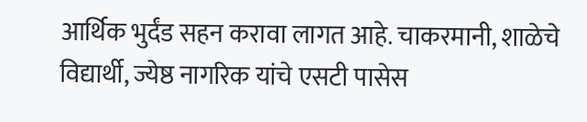आर्थिक भुर्दंड सहन करावा लागत आहे. चाकरमानी, शाळेचे विद्यार्थी, ज्येष्ठ नागरिक यांचे एसटी पासेस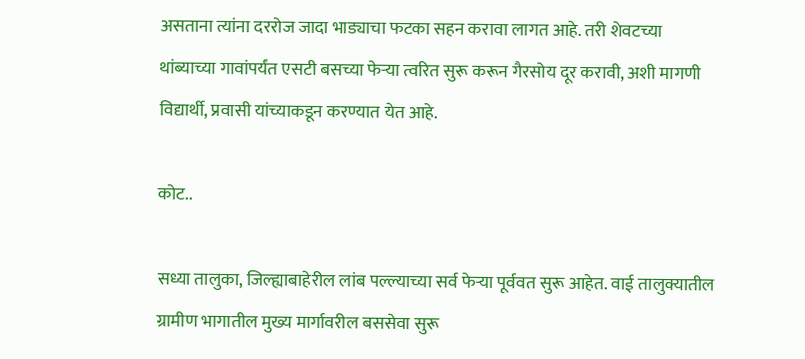असताना त्यांना दररोज जादा भाड्याचा फटका सहन करावा लागत आहे. तरी शेवटच्या थांब्याच्या गावांपर्यंत एसटी बसच्या फेऱ्या त्वरित सुरू करून गैरसोय दूर करावी, अशी मागणी विद्यार्थी, प्रवासी यांच्याकडून करण्यात येत आहे.

कोट..

सध्या तालुका, जिल्ह्याबाहेरील लांब पल्ल्याच्या सर्व फेऱ्या पूर्ववत सुरू आहेत. वाई तालुक्यातील ग्रामीण भागातील मुख्य मार्गावरील बससेवा सुरू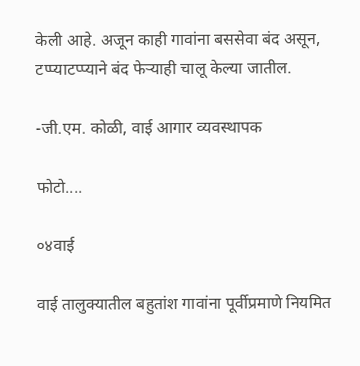केली आहे. अजून काही गावांना बससेवा बंद असून, टप्प्याटप्प्याने बंद फेऱ्याही चालू केल्या जातील.

-जी.एम. कोळी, वाई आगार व्यवस्थापक

फोटो....

०४वाई

वाई तालुक्यातील बहुतांश गावांना पूर्वीप्रमाणे नियमित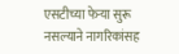एसटीच्या फेऱ्या सुरू नसल्याने नागरिकांसह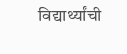विद्यार्थ्यांची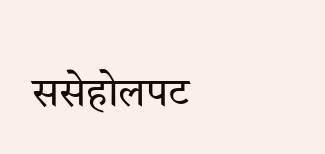ससेहोलपट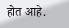होत आहे.